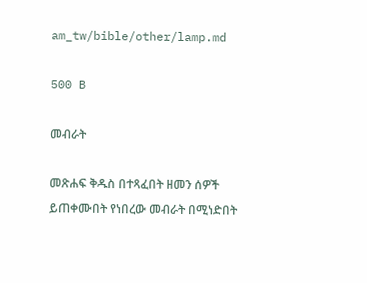am_tw/bible/other/lamp.md

500 B

መብራት

መጽሐፍ ቅዱስ በተጻፈበት ዘመን ሰዎች ይጠቀሙበት የነበረው መብራት በሚነድበት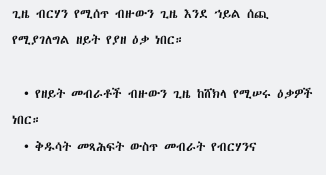ጊዜ ብርሃን የሚሰጥ ብዙውን ጊዜ እንደ ኀይል ሰጪ የሚያገለግል ዘይት የያዘ ዕቃ ነበር።

  • የዘይት መብራቶች ብዙውን ጊዜ ከሸክላ የሚሠሩ ዕቃዎች ነበር።
  • ቅዱሳት መጻሕፍት ውስጥ መብራት የብርሃንና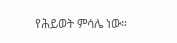የሕይወት ምሳሌ ነው።